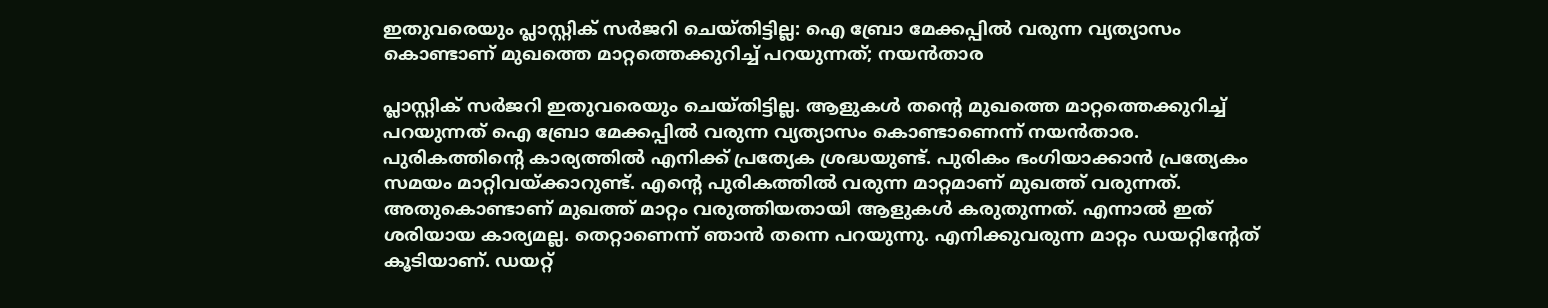ഇതുവരെയും പ്ലാസ്റ്റിക് സർജറി ചെയ്തിട്ടില്ല: ഐ ബ്രോ മേക്കപ്പിൽ വരുന്ന വ്യത്യാസം കൊണ്ടാണ് മുഖത്തെ മാറ്റത്തെക്കുറിച്ച് പറയുന്നത്; നയൻതാര

പ്ലാസ്റ്റിക് സർജറി ഇതുവരെയും ചെയ്തിട്ടില്ല. ആളുകൾ തന്‍റെ മുഖത്തെ മാറ്റത്തെക്കുറിച്ച് പറയുന്നത് ഐ ബ്രോ മേക്കപ്പിൽ വരുന്ന വ്യത്യാസം കൊണ്ടാണെന്ന് നയൻതാര. പുരികത്തിന്‍റെ കാര്യത്തിൽ എനിക്ക് പ്രത്യേക ശ്രദ്ധയുണ്ട്. പുരികം ഭംഗിയാക്കാൻ പ്രത്യേകം സമയം മാറ്റിവയ്ക്കാറുണ്ട്. എന്‍റെ പുരികത്തിൽ വരുന്ന മാറ്റമാണ് മുഖത്ത് വരുന്നത്. അതുകൊണ്ടാണ് മുഖത്ത് മാറ്റം വരുത്തിയതായി ആളുകൾ കരുതുന്നത്. എന്നാൽ ഇത് ശരിയായ കാര്യമല്ല. തെറ്റാണെന്ന് ഞാൻ തന്നെ പറയുന്നു. എനിക്കുവരുന്ന മാറ്റം ഡയറ്റിന്‍റേത് കൂടിയാണ്. ഡയറ്റ്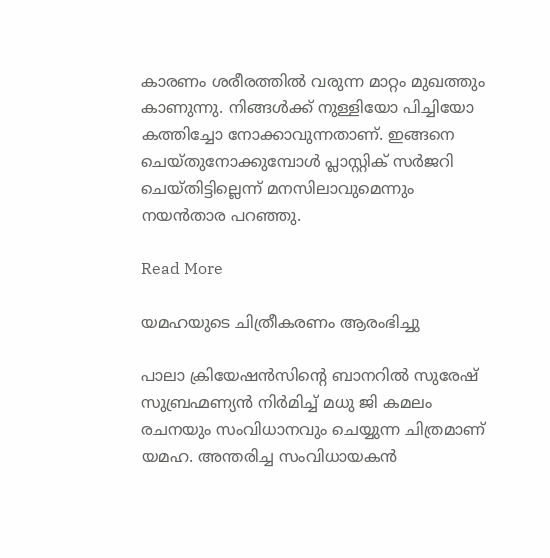കാരണം ശരീരത്തിൽ വരുന്ന മാറ്റം മുഖത്തും കാണുന്നു. നിങ്ങൾക്ക് നുള്ളിയോ പിച്ചിയോ കത്തിച്ചോ നോക്കാവുന്നതാണ്. ഇങ്ങനെ ചെയ്തുനോക്കുമ്പോൾ പ്ലാസ്റ്റിക് സർജറി ചെയ്തിട്ടില്ലെന്ന് മനസിലാവുമെന്നും നയൻതാര പറഞ്ഞു.

Read More

യമഹയുടെ ചിത്രീകരണം ആരംഭിച്ചു

പാലാ ക്രിയേഷൻസിന്‍റെ ബാനറിൽ സുരേഷ് സുബ്രഹ്മണ്യൻ നിർമിച്ച് മധു ജി കമലം രചനയും സംവിധാനവും ചെയ്യുന്ന ചിത്രമാണ് യമഹ. അന്തരിച്ച സംവിധായകൻ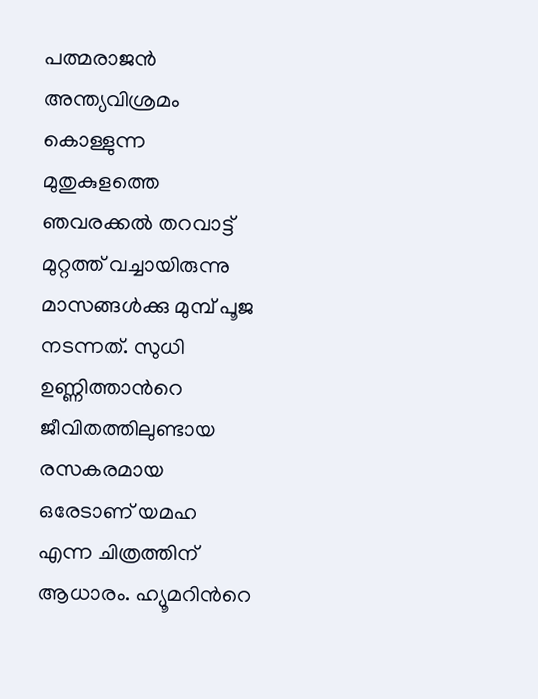പത്മരാജൻ അന്ത്യവിശ്രമം കൊള്ളുന്ന മുതുകുളത്തെ ഞവരക്കൽ തറവാട്ട് മുറ്റത്ത് വച്ചായിരുന്നു മാസങ്ങൾക്കു മുമ്പ് പൂജ നടന്നത്. സുധി ഉണ്ണിത്താന്‍റെ ജീവിതത്തിലുണ്ടായ രസകരമായ ഒരേടാണ് യമഹ എന്ന ചിത്രത്തിന് ആധാരം. ഹ്യൂമറിന്‍റെ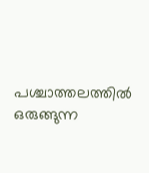പശ്ചാത്തലത്തിൽ ഒരുങ്ങുന്ന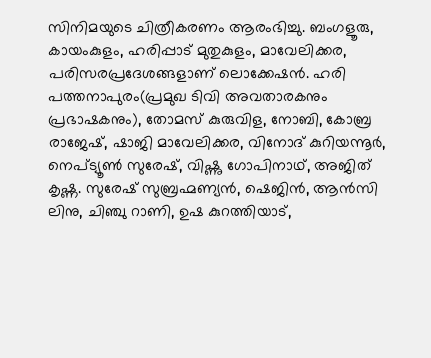സിനിമയുടെ ചിത്രീകരണം ആരംഭിച്ചു. ബംഗളൂരു, കായംകുളം, ഹരിപ്പാട് മുതുകുളം, മാവേലിക്കര, പരിസരപ്രദേശങ്ങളാണ് ലൊക്കേഷൻ. ഹരി പത്തനാപുരം(പ്രമുഖ ടിവി അവതാരകനും പ്രഭാഷകനും), തോമസ് കുരുവിള, നോബി, കോബ്ര രാജേഷ്, ഷാജി മാവേലിക്കര, വിനോദ് കുറിയന്നൂർ, നെപ്ട്യൂൺ സുരേഷ്, വിഷ്ണു ഗോപിനാഥ്, അജിത് കൃഷ്ണ. സുരേഷ് സുബ്രഹ്മണ്യൻ, ഷെജിൻ, ആൻസി ലിനു, ചിഞ്ചു റാണി, ഉഷ കുറത്തിയാട്,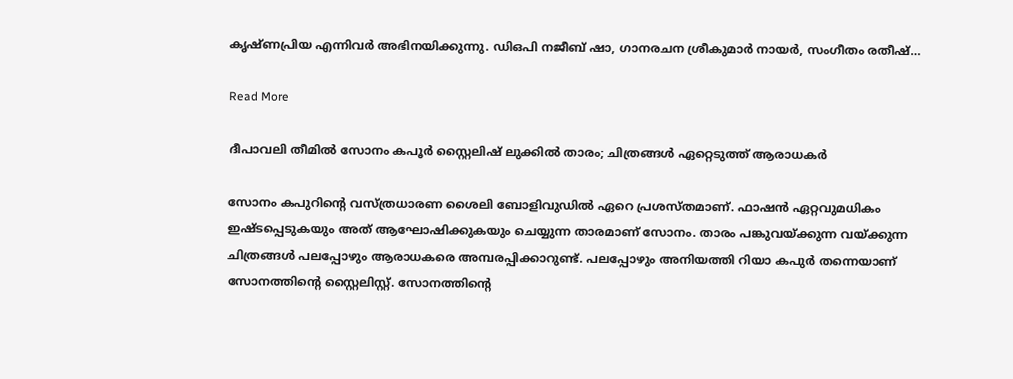കൃഷ്ണപ്രിയ എന്നിവർ അഭിനയിക്കുന്നു. ഡിഒപി നജീബ് ഷാ, ഗാനരചന ശ്രീകുമാർ നായർ, സംഗീതം രതീഷ്…

Read More

ദീപാവലി തീമിൽ സോനം കപൂർ സ്റ്റൈലിഷ് ലുക്കിൽ താരം; ചിത്രങ്ങൾ ഏറ്റെടുത്ത് ആരാധകർ

സോനം കപുറിന്‍റെ വസ്ത്രധാരണ ശൈലി ബോളിവുഡില്‍ ഏറെ പ്രശസ്തമാണ്. ഫാഷന്‍ ഏറ്റവുമധികം ഇഷ്ടപ്പെടുകയും അത് ആഘോഷിക്കുകയും ചെയ്യുന്ന താരമാണ് സോനം. താരം പങ്കുവയ്ക്കുന്ന വയ്ക്കുന്ന ചിത്രങ്ങള്‍ പലപ്പോഴും ആരാധകരെ അമ്പരപ്പിക്കാറുണ്ട്. പലപ്പോഴും അനിയത്തി റിയാ കപുർ തന്നെയാണ് സോനത്തിന്‍റെ സ്റ്റൈലിസ്റ്റ്. സോനത്തിന്‍റെ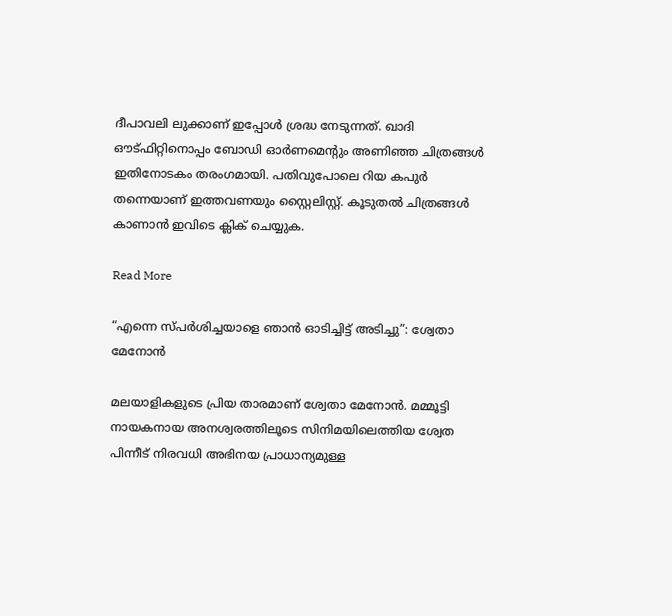ദീപാവലി ലുക്കാണ് ഇപ്പോള്‍ ശ്രദ്ധ നേടുന്നത്. ഖാദി ഔട്ഫിറ്റിനൊപ്പം ബോഡി ഓര്‍ണമെന്‍റും അണിഞ്ഞ ചിത്രങ്ങള്‍ ഇതിനോടകം തരംഗമായി. പതിവുപോലെ റിയ കപുര്‍ തന്നെയാണ് ഇത്തവണയും സ്റ്റൈലിസ്റ്റ്. കൂടുതൽ ചിത്രങ്ങൾ കാണാൻ ഇവിടെ ക്ലിക് ചെയ്യുക.

Read More

“എന്നെ സ്പർശിച്ചയാളെ ഞാൻ ഓടിച്ചിട്ട് അടിച്ചു”: ശ്വേതാ മേനോൻ

മലയാളികളുടെ പ്രിയ താരമാണ് ശ്വേതാ മേനോൻ. മമ്മൂട്ടി നായകനായ അനശ്വരത്തിലൂടെ സിനിമയിലെത്തിയ ശ്വേത പിന്നീട് നിരവധി അഭിനയ പ്രാധാന്യമുള്ള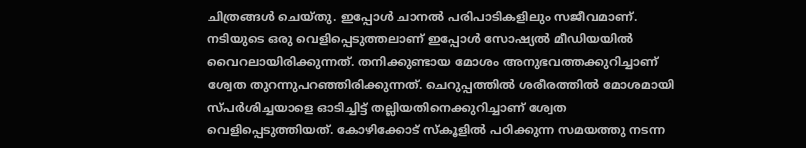ചിത്രങ്ങള്‍ ചെയ്തു. ഇപ്പോള്‍ ചാനല്‍ പരിപാടികളിലും സജീവമാണ്. നടിയുടെ ഒരു വെളിപ്പെടുത്തലാണ് ഇപ്പോള്‍ സോഷ്യല്‍ മീഡിയയില്‍ വൈറലായിരിക്കുന്നത്. തനിക്കുണ്ടായ മോശം അനുഭവത്തക്കുറിച്ചാണ് ശ്വേത തുറന്നുപറഞ്ഞിരിക്കുന്നത്. ചെറുപ്പത്തില്‍ ശരീരത്തില്‍ മോശമായി സ്പര്‍ശിച്ചയാളെ ഓടിച്ചിട്ട് തല്ലിയതിനെക്കുറിച്ചാണ് ശ്വേത വെളിപ്പെടുത്തിയത്. കോഴിക്കോട് സ്‌കൂളില്‍ പഠിക്കുന്ന സമയത്തു നടന്ന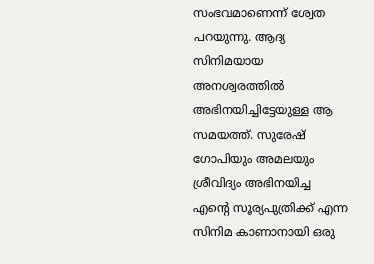സംഭവമാണെന്ന് ശ്വേത പറയുന്നു. ആദ്യ സിനിമയായ അനശ്വരത്തില്‍ അഭിനയിച്ചിട്ടേയുള്ള ആ സമയത്ത്. സുരേഷ് ഗോപിയും അമലയും ശ്രീവിദ്യം അഭിനയിച്ച എന്‍റെ സൂര്യപുത്രിക്ക് എന്ന സിനിമ കാണാനായി ഒരു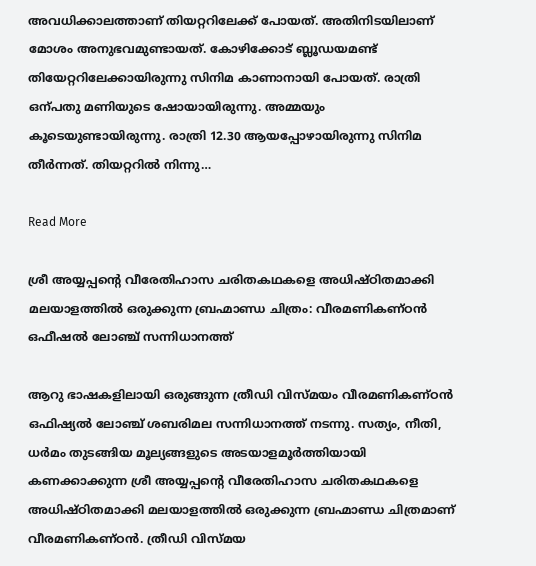അവധിക്കാലത്താണ് തിയറ്ററിലേക്ക് പോയത്. അതിനിടയിലാണ് മോശം അനുഭവമുണ്ടായത്. കോഴിക്കോട് ബ്ലൂഡയമണ്ട് തിയേറ്ററിലേക്കായിരുന്നു സിനിമ കാണാനായി പോയത്. രാത്രി ഒന്പതു മണിയുടെ ഷോയായിരുന്നു. അമ്മയും കൂടെയുണ്ടായിരുന്നു. രാത്രി 12.30 ആയപ്പോഴായിരുന്നു സിനിമ തീര്‍ന്നത്. തിയറ്ററില്‍ നിന്നു…

Read More

ശ്രീ അയ്യപ്പന്‍റെ വീരേതിഹാസ ചരിതകഥകളെ അധിഷ്ഠിതമാക്കി മലയാളത്തിൽ ഒരുക്കുന്ന ബ്രഹ്മാണ്ഡ ചിത്രം: വീരമണികണ്ഠൻ ഒഫീഷൽ ലോഞ്ച് സന്നിധാനത്ത്

ആറു ഭാഷകളിലായി ഒരുങ്ങുന്ന ത്രീഡി വിസ്മയം വീരമണികണ്ഠൻ ഒഫിഷ്യൽ ലോഞ്ച് ശബരിമല സന്നിധാനത്ത് നടന്നു. സത്യം, നീതി, ധർമം തുടങ്ങിയ മൂല്യങ്ങളുടെ അടയാളമൂർത്തിയായി കണക്കാക്കുന്ന ശ്രീ അയ്യപ്പന്‍റെ വീരേതിഹാസ ചരിതകഥകളെ അധിഷ്ഠിതമാക്കി മലയാളത്തിൽ ഒരുക്കുന്ന ബ്രഹ്മാണ്ഡ ചിത്രമാണ് വീരമണികണ്ഠൻ. ത്രീഡി വിസ്മയ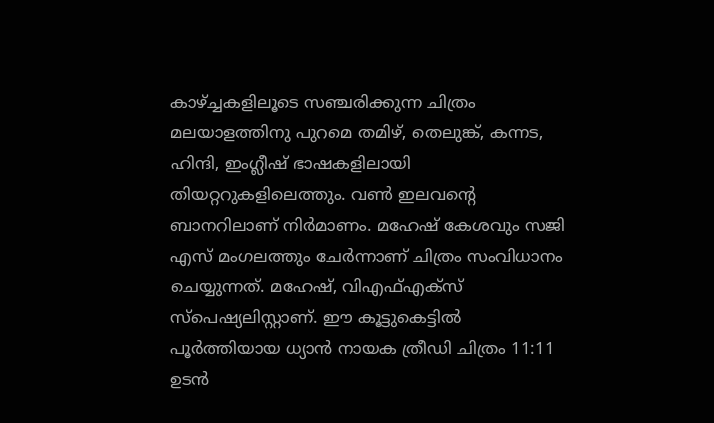കാഴ്ച്ചകളിലൂടെ സഞ്ചരിക്കുന്ന ചിത്രം മലയാളത്തിനു പുറമെ തമിഴ്, തെലുങ്ക്, കന്നട, ഹിന്ദി, ഇംഗ്ലീഷ് ഭാഷകളിലായി തിയറ്ററുകളിലെത്തും. വൺ ഇലവന്‍റെ ബാനറിലാണ് നിർമാണം. മഹേഷ് കേശവും സജി എസ് മംഗലത്തും ചേർന്നാണ് ചിത്രം സംവിധാനം ചെയ്യുന്നത്. മഹേഷ്, വിഎഫ്എക്സ് സ്പെഷ്യലിസ്റ്റാണ്. ഈ കൂട്ടുകെട്ടിൽ പൂർത്തിയായ ധ്യാൻ നായക ത്രീഡി ചിത്രം 11:11 ഉടൻ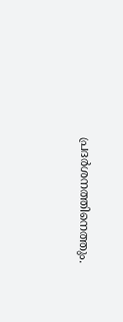പ്രദർശനത്തിനെത്തും.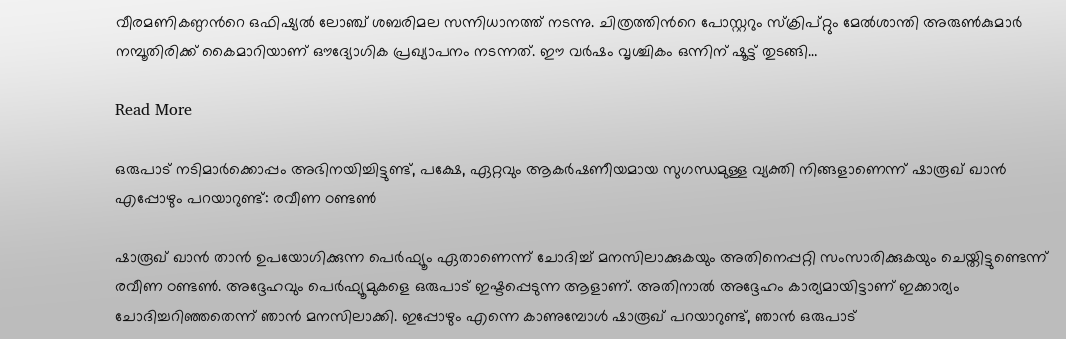വീരമണികണ്ഠന്‍റെ ഒഫിഷ്യൽ ലോഞ്ച് ശബരിമല സന്നിധാനത്ത് നടന്നു. ചിത്രത്തിന്‍റെ പോസ്റ്ററും സ്ക്രിപ്റ്റും മേൽശാന്തി അരുൺകുമാർ നമ്പൂതിരിക്ക് കൈമാറിയാണ് ഔദ്യോഗിക പ്രഖ്യാപനം നടന്നത്. ഈ വർഷം വൃശ്ചികം ഒന്നിന് ഷൂട്ട് തുടങ്ങി…

Read More

ഒരുപാട് നടിമാർക്കൊപ്പം അഭിനയിച്ചിട്ടുണ്ട്, പക്ഷേ, ഏറ്റവും ആകർഷണീയമായ സുഗന്ധമുള്ള വ്യക്തി നിങ്ങളാണെന്ന് ഷാരൂഖ് ഖാൻ എപ്പോഴും പറയാറുണ്ട്: രവീണ ഠണ്ടൺ

ഷാരൂഖ് ഖാൻ താൻ ഉപയോഗിക്കുന്ന പെർഫ്യൂം ഏതാണെന്ന് ചോദിച്ച് മനസിലാക്കുകയും അതിനെപ്പറ്റി സംസാരിക്കുകയും ചെയ്തിട്ടുണ്ടെന്ന് രവീണ ഠണ്ടൺ. അദ്ദേഹവും പെർഫ്യൂമുകളെ ഒരുപാട് ഇഷ്ടപ്പെടുന്ന ആളാണ്. അതിനാൽ അദ്ദേഹം കാര്യമായിട്ടാണ് ഇക്കാര്യം ചോദിച്ചറിഞ്ഞതെന്ന് ഞാൻ മനസിലാക്കി. ഇപ്പോഴും എന്നെ കാണുമ്പോൾ ഷാരൂഖ് പറയാറുണ്ട്, ഞാൻ ഒരുപാട്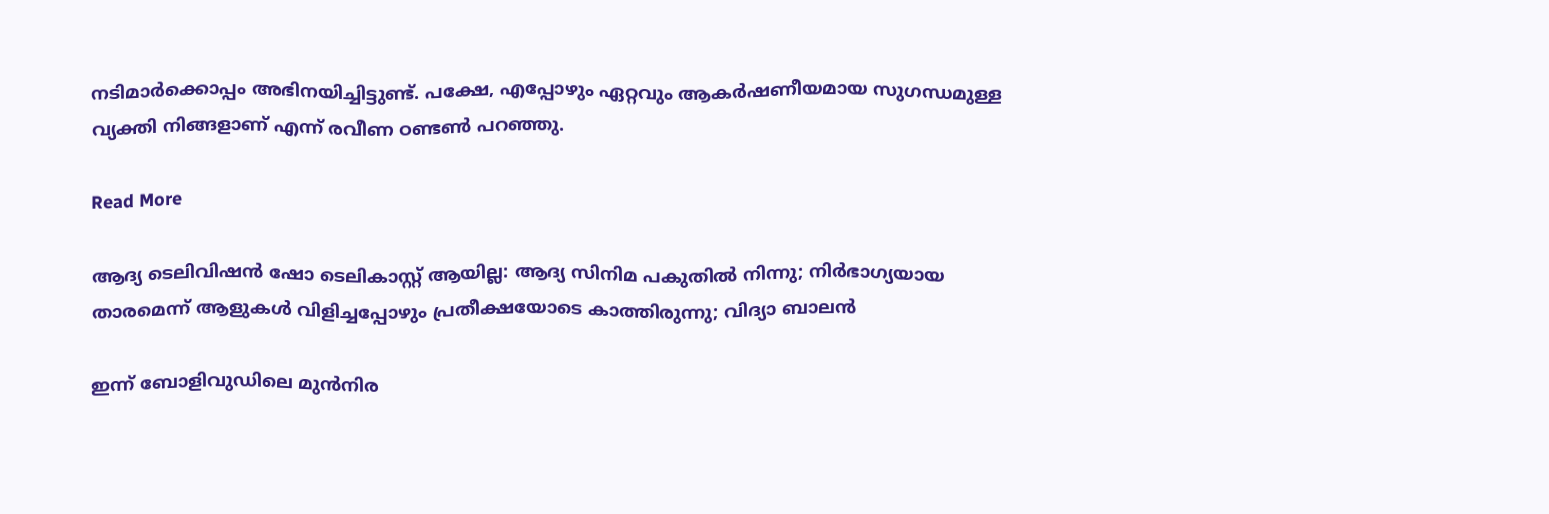നടിമാർക്കൊപ്പം അഭിനയിച്ചിട്ടുണ്ട്. പക്ഷേ, എപ്പോഴും ഏറ്റവും ആകർഷണീയമായ സുഗന്ധമുള്ള വ്യക്തി നിങ്ങളാണ് എന്ന് രവീണ ഠണ്ടൺ പറഞ്ഞു.

Read More

ആദ്യ ടെലിവിഷൻ ഷോ ടെലികാസ്റ്റ് ആയില്ല: ആദ്യ സിനിമ പകുതിൽ നിന്നു; നിർഭാഗ്യയായ താരമെന്ന് ആളുകൾ വിളിച്ചപ്പോഴും പ്രതീക്ഷയോടെ കാത്തിരുന്നു; വിദ്യാ ബാലൻ

ഇന്ന് ബോളിവുഡിലെ മുൻനിര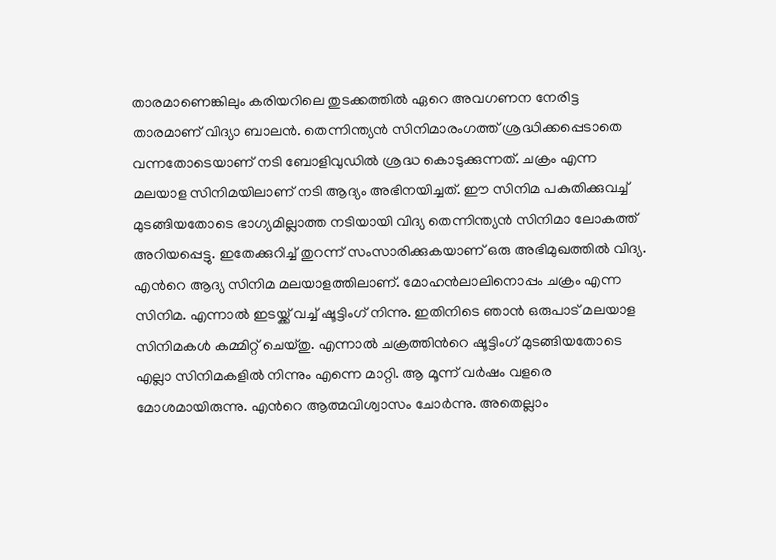താരമാണെങ്കിലും കരിയറിലെ തുടക്കത്തിൽ ഏറെ അവഗണന നേരിട്ട താരമാണ് വിദ്യാ ബാലൻ. തെന്നിന്ത്യൻ സിനിമാരംഗത്ത് ശ്രദ്ധിക്കപ്പെടാതെ വന്നതോടെയാണ് നടി ബോളിവുഡിൽ ശ്രദ്ധ കൊടുക്കുന്നത്. ചക്രം എന്ന മലയാള സിനിമയിലാണ് നടി ആദ്യം അഭിനയിച്ചത്. ഈ സിനിമ പകുതിക്കുവച്ച് മുടങ്ങിയതോടെ ഭാഗ്യമില്ലാത്ത നടിയായി വിദ്യ തെന്നിന്ത്യൻ സിനിമാ ലോകത്ത് അറിയപ്പെട്ടു. ഇതേക്കുറിച്ച് തുറന്ന് സംസാരിക്കുകയാണ് ഒരു അഭിമുഖത്തിൽ വിദ്യ. എന്‍റെ ആദ്യ സിനിമ മലയാളത്തിലാണ്. മോഹൻലാലിനൊപ്പം ചക്രം എന്ന സിനിമ. എന്നാൽ ഇടയ്ക്ക് വച്ച് ഷൂട്ടിംഗ് നിന്നു. ഇതിനിടെ ഞാൻ ഒരുപാട് മലയാള സിനിമകൾ കമ്മിറ്റ് ചെയ്തു. എന്നാൽ ചക്രത്തിന്‍റെ ഷൂട്ടിംഗ് മുടങ്ങിയതോടെ എല്ലാ സിനിമകളിൽ നിന്നും എന്നെ മാറ്റി. ആ മൂന്ന് വർഷം വളരെ മോശമായിരുന്നു. എന്‍റെ ആത്മവിശ്വാസം ചോർന്നു. അതെല്ലാം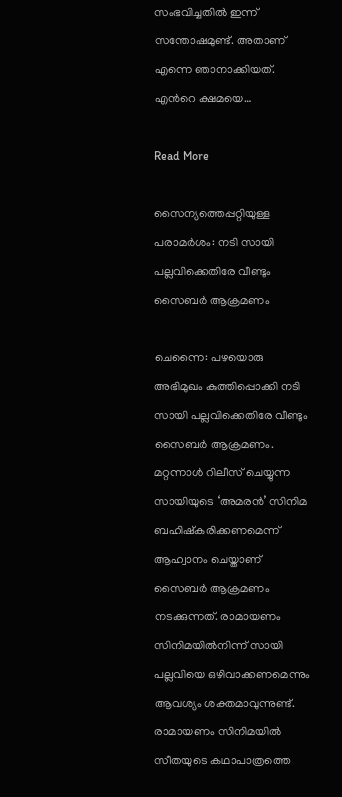സംഭവിച്ചതിൽ ഇന്ന് സന്തോഷമുണ്ട്. അതാണ് എന്നെ ഞാനാക്കിയത്. എന്‍റെ ക്ഷമയെ…

Read More

സൈന്യത്തെപ്പറ്റിയുള്ള പരാമർശം: നടി സായി പല്ലവിക്കെതിരേ വീണ്ടും സൈബർ ആക്രമണം

ചെന്നൈ: പഴയൊരു അഭിമുഖം കുത്തിപ്പൊക്കി നടി സായി പല്ലവിക്കെതിരേ വീണ്ടും സൈബർ ആക്രമണം. മറ്റന്നാൾ റിലീസ് ചെയ്യുന്ന സായിയുടെ ‘അമരൻ’ സിനിമ ബഹിഷ്കരിക്കണമെന്ന് ആഹ്വാനം ചെയ്താണ് സൈബർ ആക്രമണം നടക്കുന്നത്. രാമായണം സിനിമയിൽനിന്ന് സായി പല്ലവിയെ ഒഴിവാക്കണമെന്നും ആവശ്യം ശക്തമാവുന്നുണ്ട്. രാമായണം സിനിമയിൽ സീതയുടെ കഥാപാത്രത്തെ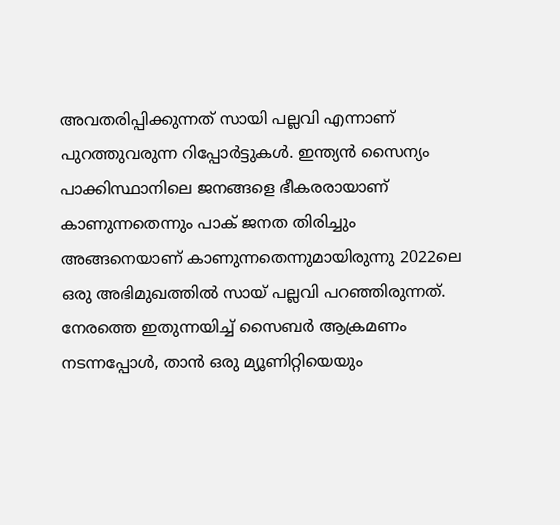അവതരിപ്പിക്കുന്നത് സായി പല്ലവി എന്നാണ് പുറത്തുവരുന്ന റിപ്പോർട്ടുകൾ. ഇന്ത്യൻ സൈന്യം പാക്കിസ്ഥാനിലെ ജനങ്ങളെ ഭീകരരായാണ് കാണുന്നതെന്നും പാക് ജനത തിരിച്ചും അങ്ങനെയാണ് കാണുന്നതെന്നുമായിരുന്നു 2022ലെ ഒരു അഭിമുഖത്തിൽ സായ് പല്ലവി പറഞ്ഞിരുന്നത്. നേരത്തെ ഇതുന്നയിച്ച് സൈബർ ആക്രമണം നടന്നപ്പോൾ, താൻ ഒരു മ്യൂണിറ്റിയെയും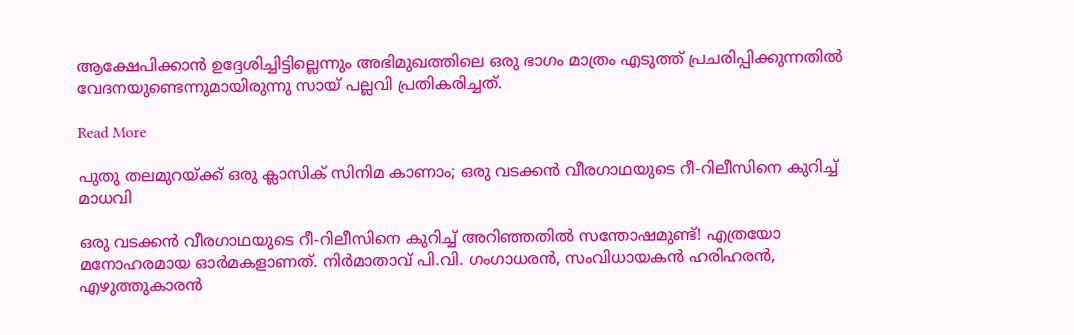ആക്ഷേപിക്കാൻ ഉദ്ദേശിച്ചിട്ടില്ലെന്നും അഭിമുഖത്തിലെ ഒരു ഭാഗം മാത്രം എടുത്ത് പ്രചരിപ്പിക്കുന്നതിൽ വേദനയുണ്ടെന്നുമായിരുന്നു സായ് പല്ലവി പ്രതികരിച്ചത്.

Read More

പുതു തലമുറയ്ക്ക് ഒരു ക്ലാസിക് സിനിമ കാണാം; ഒരു വടക്കന്‍ വീരഗാഥയുടെ റീ-റിലീസിനെ കുറിച്ച് മാധവി

ഒരു വടക്കന്‍ വീരഗാഥയുടെ റീ-റിലീസിനെ കുറിച്ച് അറിഞ്ഞതില്‍ സന്തോഷമുണ്ട്! എത്രയോ മനോഹരമായ ഓര്‍മകളാണത്. നിര്‍മാതാവ് പി.വി. ഗംഗാധരന്‍, സംവിധായകന്‍ ഹരിഹരന്‍, എഴുത്തുകാരന്‍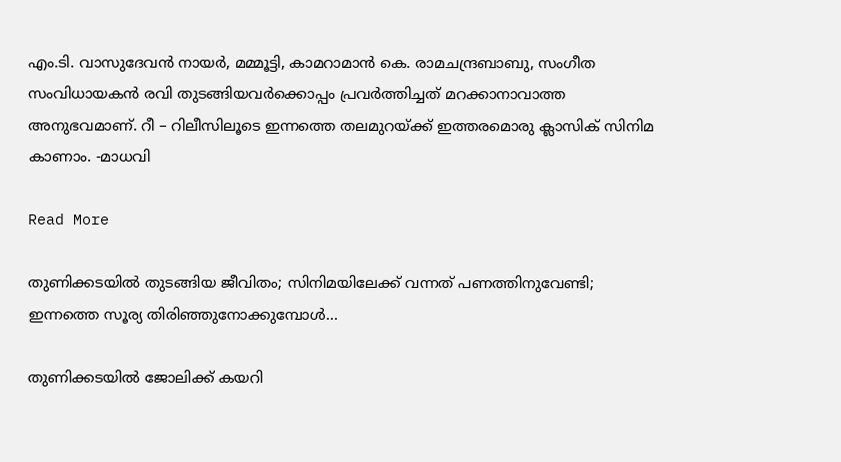എം.ടി. വാസുദേവന്‍ നായര്‍, മമ്മൂട്ടി, കാമറാമാന്‍ കെ. രാമചന്ദ്രബാബു, സംഗീത സംവിധായകന്‍ രവി തുടങ്ങിയവര്‍ക്കൊപ്പം പ്രവര്‍ത്തിച്ചത് മറക്കാനാവാത്ത അനുഭവമാണ്. റീ – റിലീസിലൂടെ ഇന്നത്തെ തലമുറയ്ക്ക് ഇത്തരമൊരു ക്ലാസിക് സിനിമ കാണാം. -മാധവി

Read More

തുണിക്കടയിൽ തുടങ്ങിയ ജീവിതം; സിനിമയിലേക്ക് വന്നത് പണത്തിനുവേണ്ടി; ഇന്നത്തെ സൂര്യ തിരിഞ്ഞുനോക്കുമ്പോൾ…

തുണിക്കടയില്‍ ജോലിക്ക് കയറി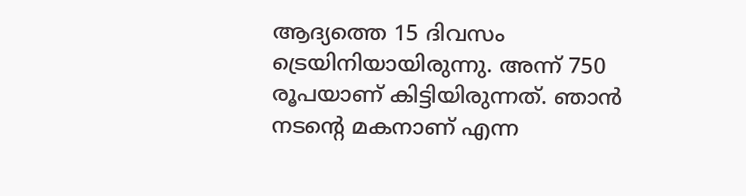ആദ്യത്തെ 15 ദിവസം ട്രെയിനിയായിരുന്നു. അന്ന് 750 രൂപയാണ് കിട്ടിയിരുന്നത്. ഞാന്‍ നടന്‍റെ മകനാണ് എന്ന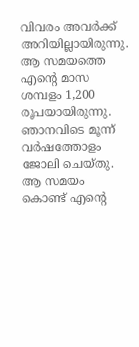വിവരം അവര്‍ക്ക് അറിയില്ലായിരുന്നു. ആ സമയത്തെ എന്‍റെ മാസ ശമ്പളം 1,200 രൂപയായിരുന്നു. ഞാനവിടെ മൂന്ന് വര്‍ഷത്തോളം ജോലി ചെയ്തു. ആ സമയം കൊണ്ട് എന്‍റെ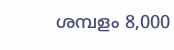ശമ്പളം 8,000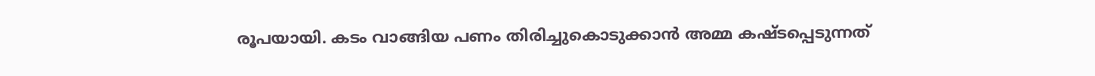രൂപയായി. കടം വാങ്ങിയ പണം തിരിച്ചുകൊടുക്കാന്‍ അമ്മ കഷ്ടപ്പെടുന്നത്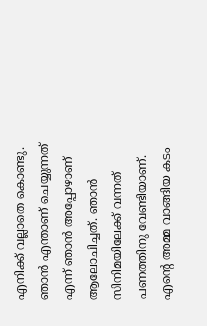എനിക്ക് വല്ലാതെ കൊണ്ടു. ഞാന്‍ എന്താണ് ചെയ്യുന്നത് എന്ന് ഞാന്‍ അപ്പോഴാണ് ആലോചിച്ചത്. ഞാന്‍ സിനിമയിലേക്ക് വന്നത് പണത്തിനു വേണ്ടിയാണ്. എന്‍റെ അമ്മ വാങ്ങിയ കടം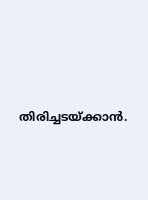തിരിച്ചടയ്ക്കാന്‍.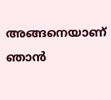അങ്ങനെയാണ് ഞാന്‍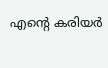എന്‍റെ കരിയര്‍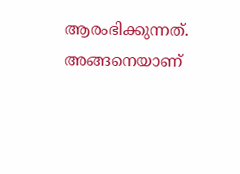ആരംഭിക്കുന്നത്. അങ്ങനെയാണ്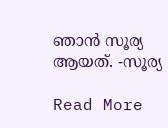ഞാന്‍ സൂര്യ ആയത്. -സൂര്യ

Read More